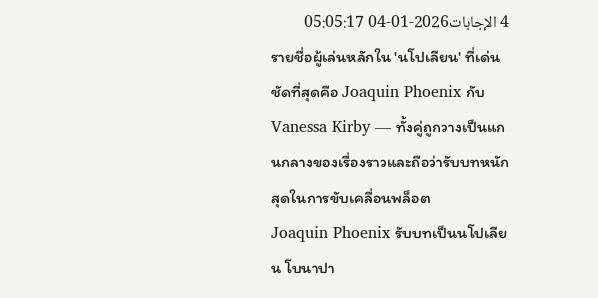4 الإجابات2026-01-04 05:05:17
รายชื่อผู้เล่นหลักใน 'นโปเลียน' ที่เด่นชัดที่สุดคือ Joaquin Phoenix กับ Vanessa Kirby — ทั้งคู่ถูกวางเป็นแกนกลางของเรื่องราวและถือว่ารับบทหนักสุดในการขับเคลื่อนพล็อต
Joaquin Phoenix รับบทเป็นนโปเลียน โบนาปา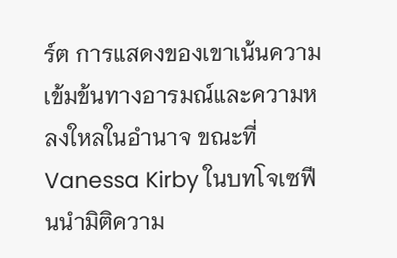ร์ต การแสดงของเขาเน้นความเข้มข้นทางอารมณ์และความหลงใหลในอำนาจ ขณะที่ Vanessa Kirby ในบทโจเซฟีนนำมิติความ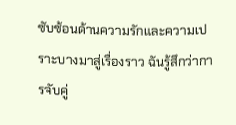ซับซ้อนด้านความรักและความเปราะบางมาสู่เรื่องราว ฉันรู้สึกว่าการจับคู่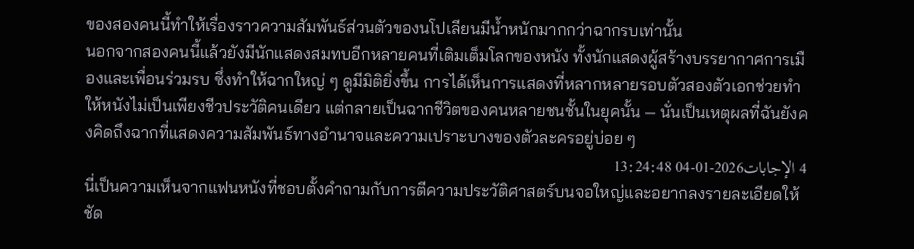ของสองคนนี้ทำให้เรื่องราวความสัมพันธ์ส่วนตัวของนโปเลียนมีน้ำหนักมากกว่าฉากรบเท่านั้น
นอกจากสองคนนี้แล้วยังมีนักแสดงสมทบอีกหลายคนที่เติมเต็มโลกของหนัง ทั้งนักแสดงผู้สร้างบรรยากาศการเมืองและเพื่อนร่วมรบ ซึ่งทำให้ฉากใหญ่ ๆ ดูมีมิติยิ่งขึ้น การได้เห็นการแสดงที่หลากหลายรอบตัวสองตัวเอกช่วยทำให้หนังไม่เป็นเพียงชีวประวัติคนเดียว แต่กลายเป็นฉากชีวิตของคนหลายชนชั้นในยุคนั้น — นั่นเป็นเหตุผลที่ฉันยังคงคิดถึงฉากที่แสดงความสัมพันธ์ทางอำนาจและความเปราะบางของตัวละครอยู่บ่อย ๆ
4 الإجابات2026-01-04 13:24:48
นี่เป็นความเห็นจากแฟนหนังที่ชอบตั้งคำถามกับการตีความประวัติศาสตร์บนจอใหญ่และอยากลงรายละเอียดให้ชัด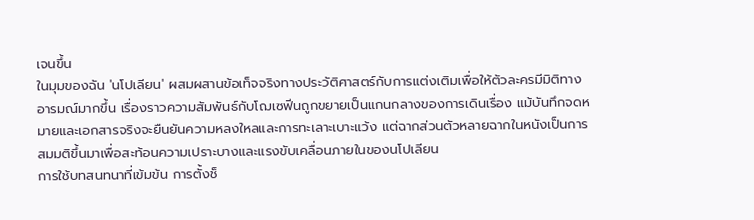เจนขึ้น
ในมุมของฉัน 'นโปเลียน' ผสมผสานข้อเท็จจริงทางประวัติศาสตร์กับการแต่งเติมเพื่อให้ตัวละครมีมิติทางอารมณ์มากขึ้น เรื่องราวความสัมพันธ์กับโฌเซฟีนถูกขยายเป็นแกนกลางของการเดินเรื่อง แม้บันทึกจดหมายและเอกสารจริงจะยืนยันความหลงใหลและการทะเลาะเบาะแว้ง แต่ฉากส่วนตัวหลายฉากในหนังเป็นการสมมติขึ้นมาเพื่อสะท้อนความเปราะบางและแรงขับเคลื่อนภายในของนโปเลียน
การใช้บทสนทนาที่เข้มข้น การตั้งช็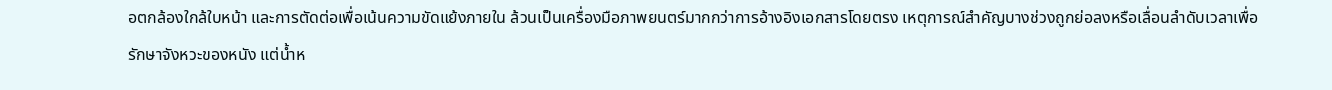อตกล้องใกล้ใบหน้า และการตัดต่อเพื่อเน้นความขัดแย้งภายใน ล้วนเป็นเครื่องมือภาพยนตร์มากกว่าการอ้างอิงเอกสารโดยตรง เหตุการณ์สำคัญบางช่วงถูกย่อลงหรือเลื่อนลำดับเวลาเพื่อรักษาจังหวะของหนัง แต่น้ำห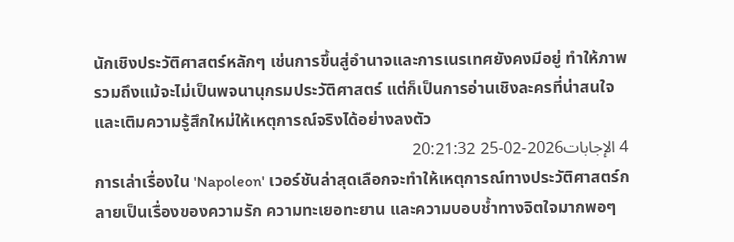นักเชิงประวัติศาสตร์หลักๆ เช่นการขึ้นสู่อำนาจและการเนรเทศยังคงมีอยู่ ทำให้ภาพรวมถึงแม้จะไม่เป็นพจนานุกรมประวัติศาสตร์ แต่ก็เป็นการอ่านเชิงละครที่น่าสนใจและเติมความรู้สึกใหม่ให้เหตุการณ์จริงได้อย่างลงตัว
4 الإجابات2026-02-25 20:21:32
การเล่าเรื่องใน 'Napoleon' เวอร์ชันล่าสุดเลือกจะทำให้เหตุการณ์ทางประวัติศาสตร์กลายเป็นเรื่องของความรัก ความทะเยอทะยาน และความบอบช้ำทางจิตใจมากพอๆ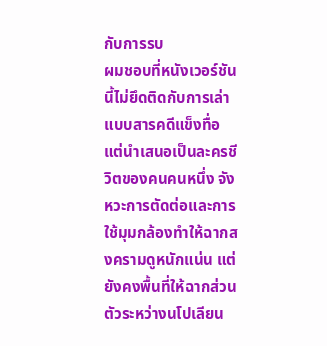กับการรบ
ผมชอบที่หนังเวอร์ชันนี้ไม่ยึดติดกับการเล่าแบบสารคดีแข็งทื่อ แต่นำเสนอเป็นละครชีวิตของคนคนหนึ่ง จังหวะการตัดต่อและการใช้มุมกล้องทำให้ฉากสงครามดูหนักแน่น แต่ยังคงพื้นที่ให้ฉากส่วนตัวระหว่างนโปเลียน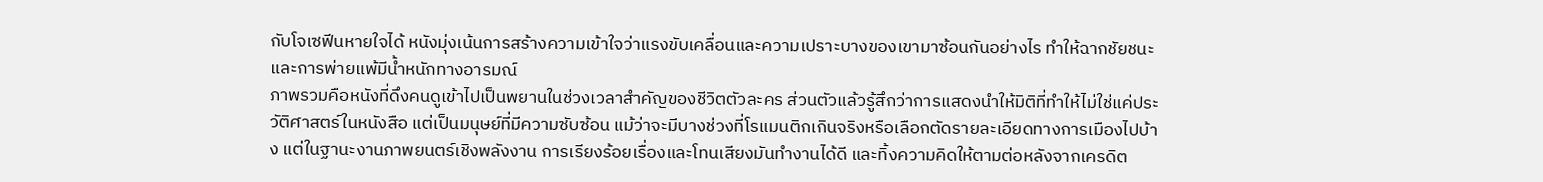กับโจเซฟีนหายใจได้ หนังมุ่งเน้นการสร้างความเข้าใจว่าแรงขับเคลื่อนและความเปราะบางของเขามาซ้อนกันอย่างไร ทำให้ฉากชัยชนะและการพ่ายแพ้มีน้ำหนักทางอารมณ์
ภาพรวมคือหนังที่ดึงคนดูเข้าไปเป็นพยานในช่วงเวลาสำคัญของชีวิตตัวละคร ส่วนตัวแล้วรู้สึกว่าการแสดงนำให้มิติที่ทำให้ไม่ใช่แค่ประวัติศาสตร์ในหนังสือ แต่เป็นมนุษย์ที่มีความซับซ้อน แม้ว่าจะมีบางช่วงที่โรแมนติกเกินจริงหรือเลือกตัดรายละเอียดทางการเมืองไปบ้าง แต่ในฐานะงานภาพยนตร์เชิงพลังงาน การเรียงร้อยเรื่องและโทนเสียงมันทำงานได้ดี และทิ้งความคิดให้ตามต่อหลังจากเครดิต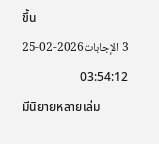ขึ้น
3 الإجابات2026-02-25 03:54:12
มีนิยายหลายเล่ม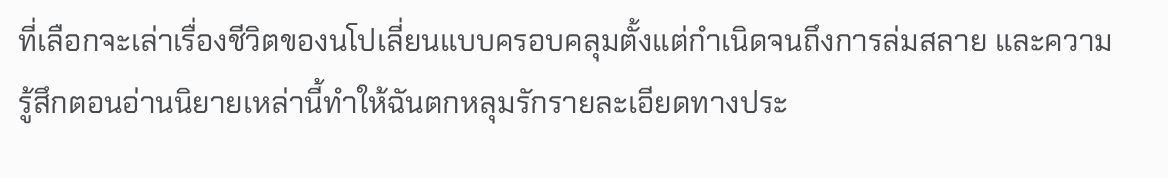ที่เลือกจะเล่าเรื่องชีวิตของนโปเลี่ยนแบบครอบคลุมตั้งแต่กำเนิดจนถึงการล่มสลาย และความรู้สึกตอนอ่านนิยายเหล่านี้ทำให้ฉันตกหลุมรักรายละเอียดทางประ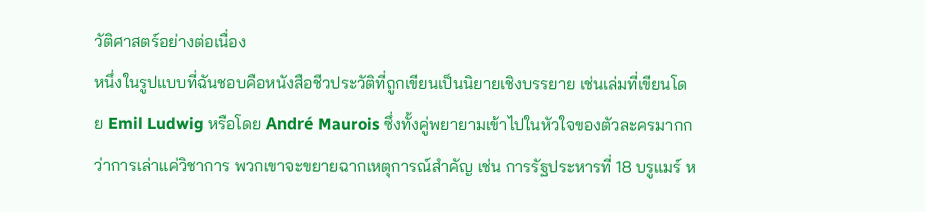วัติศาสตร์อย่างต่อเนื่อง
หนึ่งในรูปแบบที่ฉันชอบคือหนังสือชีวประวัติที่ถูกเขียนเป็นนิยายเชิงบรรยาย เช่นเล่มที่เขียนโดย Emil Ludwig หรือโดย André Maurois ซึ่งทั้งคู่พยายามเข้าไปในหัวใจของตัวละครมากกว่าการเล่าแค่วิชาการ พวกเขาจะขยายฉากเหตุการณ์สำคัญ เช่น การรัฐประหารที่ 18 บรูแมร์ ห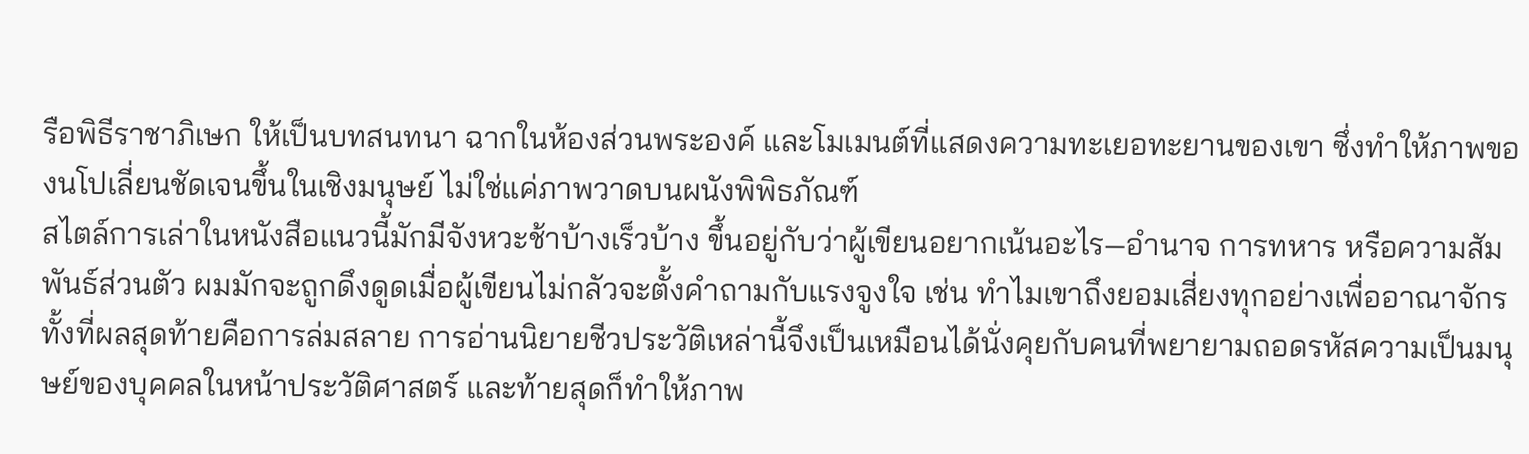รือพิธีราชาภิเษก ให้เป็นบทสนทนา ฉากในห้องส่วนพระองค์ และโมเมนต์ที่แสดงความทะเยอทะยานของเขา ซึ่งทำให้ภาพของนโปเลี่ยนชัดเจนขึ้นในเชิงมนุษย์ ไม่ใช่แค่ภาพวาดบนผนังพิพิธภัณฑ์
สไตล์การเล่าในหนังสือแนวนี้มักมีจังหวะช้าบ้างเร็วบ้าง ขึ้นอยู่กับว่าผู้เขียนอยากเน้นอะไร—อำนาจ การทหาร หรือความสัมพันธ์ส่วนตัว ผมมักจะถูกดึงดูดเมื่อผู้เขียนไม่กลัวจะตั้งคำถามกับแรงจูงใจ เช่น ทำไมเขาถึงยอมเสี่ยงทุกอย่างเพื่ออาณาจักร ทั้งที่ผลสุดท้ายคือการล่มสลาย การอ่านนิยายชีวประวัติเหล่านี้จึงเป็นเหมือนได้นั่งคุยกับคนที่พยายามถอดรหัสความเป็นมนุษย์ของบุคคลในหน้าประวัติศาสตร์ และท้ายสุดก็ทำให้ภาพ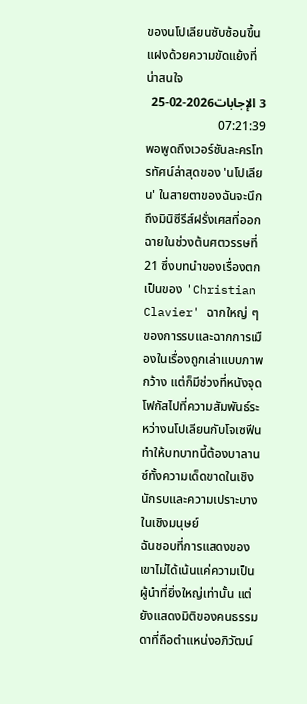ของนโปเลียนซับซ้อนขึ้น แฝงด้วยความขัดแย้งที่น่าสนใจ
3 الإجابات2026-02-25 07:21:39
พอพูดถึงเวอร์ชันละครโทรทัศน์ล่าสุดของ 'นโปเลียน' ในสายตาของฉันจะนึกถึงมินิซีรีส์ฝรั่งเศสที่ออกฉายในช่วงต้นศตวรรษที่ 21 ซึ่งบทนำของเรื่องตกเป็นของ 'Christian Clavier' ฉากใหญ่ ๆ ของการรบและฉากการเมืองในเรื่องถูกเล่าแบบภาพกว้าง แต่ก็มีช่วงที่หนังจุดโฟกัสไปที่ความสัมพันธ์ระหว่างนโปเลียนกับโจเซฟีน ทำให้บทบาทนี้ต้องบาลานซ์ทั้งความเด็ดขาดในเชิงนักรบและความเปราะบางในเชิงมนุษย์
ฉันชอบที่การแสดงของเขาไม่ได้เน้นแค่ความเป็นผู้นำที่ยิ่งใหญ่เท่านั้น แต่ยังแสดงมิติของคนธรรมดาที่ถือตำแหน่งอภิวัฒน์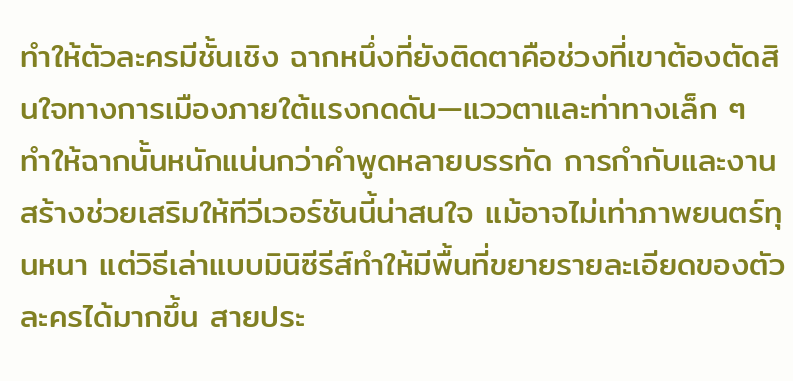ทำให้ตัวละครมีชั้นเชิง ฉากหนึ่งที่ยังติดตาคือช่วงที่เขาต้องตัดสินใจทางการเมืองภายใต้แรงกดดัน—แววตาและท่าทางเล็ก ๆ ทำให้ฉากนั้นหนักแน่นกว่าคำพูดหลายบรรทัด การกำกับและงานสร้างช่วยเสริมให้ทีวีเวอร์ชันนี้น่าสนใจ แม้อาจไม่เท่าภาพยนตร์ทุนหนา แต่วิธีเล่าแบบมินิซีรีส์ทำให้มีพื้นที่ขยายรายละเอียดของตัวละครได้มากขึ้น สายประ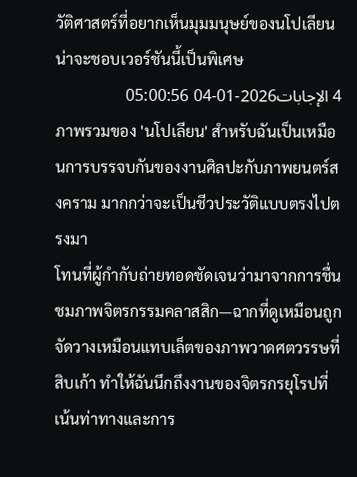วัติศาสตร์ที่อยากเห็นมุมมนุษย์ของนโปเลียนน่าจะชอบเวอร์ชันนี้เป็นพิเศษ
4 الإجابات2026-01-04 05:00:56
ภาพรวมของ 'นโปเลียน' สำหรับฉันเป็นเหมือนการบรรจบกันของงานศิลปะกับภาพยนตร์สงคราม มากกว่าจะเป็นชีวประวัติแบบตรงไปตรงมา
โทนที่ผู้กำกับถ่ายทอดชัดเจนว่ามาจากการชื่นชมภาพจิตรกรรมคลาสสิก—ฉากที่ดูเหมือนถูกจัดวางเหมือนแทบเล็ตของภาพวาดศตวรรษที่สิบเก้า ทำให้ฉันนึกถึงงานของจิตรกรยุโรปที่เน้นท่าทางและการ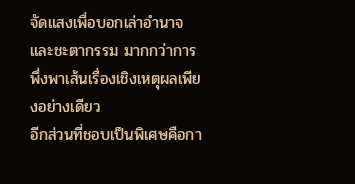จัดแสงเพื่อบอกเล่าอำนาจและชะตากรรม มากกว่าการพึ่งพาเส้นเรื่องเชิงเหตุผลเพียงอย่างเดียว
อีกส่วนที่ชอบเป็นพิเศษคือกา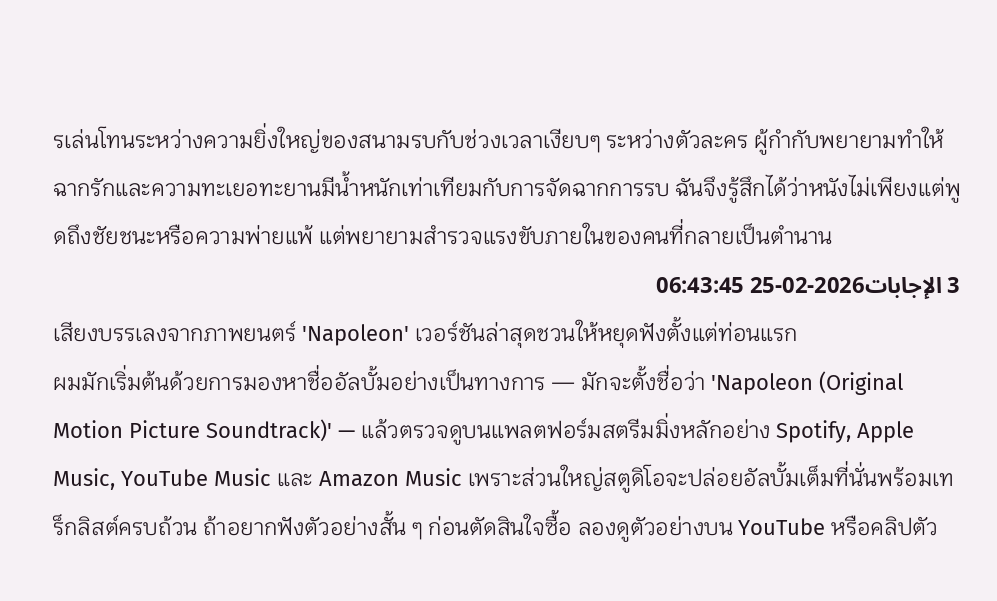รเล่นโทนระหว่างความยิ่งใหญ่ของสนามรบกับช่วงเวลาเงียบๆ ระหว่างตัวละคร ผู้กำกับพยายามทำให้ฉากรักและความทะเยอทะยานมีน้ำหนักเท่าเทียมกับการจัดฉากการรบ ฉันจึงรู้สึกได้ว่าหนังไม่เพียงแต่พูดถึงชัยชนะหรือความพ่ายแพ้ แต่พยายามสำรวจแรงขับภายในของคนที่กลายเป็นตำนาน
3 الإجابات2026-02-25 06:43:45
เสียงบรรเลงจากภาพยนตร์ 'Napoleon' เวอร์ชันล่าสุดชวนให้หยุดฟังตั้งแต่ท่อนแรก
ผมมักเริ่มต้นด้วยการมองหาชื่ออัลบั้มอย่างเป็นทางการ — มักจะตั้งชื่อว่า 'Napoleon (Original Motion Picture Soundtrack)' — แล้วตรวจดูบนแพลตฟอร์มสตรีมมิ่งหลักอย่าง Spotify, Apple Music, YouTube Music และ Amazon Music เพราะส่วนใหญ่สตูดิโอจะปล่อยอัลบั้มเต็มที่นั่นพร้อมเทร็กลิสต์ครบถ้วน ถ้าอยากฟังตัวอย่างสั้น ๆ ก่อนตัดสินใจซื้อ ลองดูตัวอย่างบน YouTube หรือคลิปตัว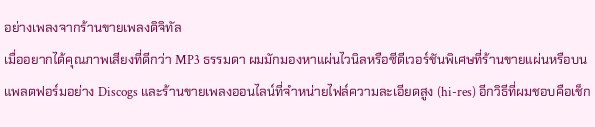อย่างเพลงจากร้านขายเพลงดิจิทัล
เมื่ออยากได้คุณภาพเสียงที่ดีกว่า MP3 ธรรมดา ผมมักมองหาแผ่นไวนิลหรือซีดีเวอร์ชันพิเศษที่ร้านขายแผ่นหรือบนแพลตฟอร์มอย่าง Discogs และร้านขายเพลงออนไลน์ที่จำหน่ายไฟล์ความละเอียดสูง (hi-res) อีกวิธีที่ผมชอบคือเช็ก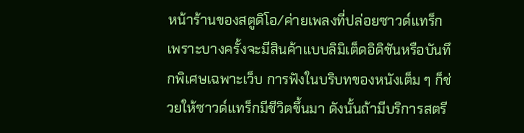หน้าร้านของสตูดิโอ/ค่ายเพลงที่ปล่อยซาวด์แทร็ก เพราะบางครั้งจะมีสินค้าแบบลิมิเต็ดอิดิชันหรือบันทึกพิเศษเฉพาะเว็บ การฟังในบริบทของหนังเต็ม ๆ ก็ช่วยให้ซาวด์แทร็กมีชีวิตขึ้นมา ดังนั้นถ้ามีบริการสตรี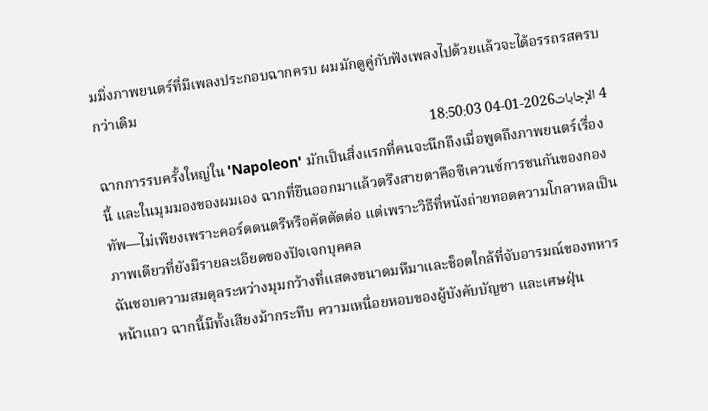มมิ่งภาพยนตร์ที่มีเพลงประกอบฉากครบ ผมมักดูคู่กับฟังเพลงไปด้วยแล้วจะได้อรรถรสครบกว่าเดิม
4 الإجابات2026-01-04 18:50:03
ฉากการรบครั้งใหญ่ใน 'Napoleon' มักเป็นสิ่งแรกที่คนจะนึกถึงเมื่อพูดถึงภาพยนตร์เรื่องนี้ และในมุมมองของผมเอง ฉากที่ยืนออกมาแล้วตรึงสายตาคือซีเควนซ์การชนกันของกองทัพ—ไม่เพียงเพราะคอร์ดดนตรีหรือคัตตัดต่อ แต่เพราะวิธีที่หนังถ่ายทอดความโกลาหลเป็นภาพเดียวที่ยังมีรายละเอียดของปัจเจกบุคคล
ฉันชอบความสมดุลระหว่างมุมกว้างที่แสดงขนาดมหึมาและช็อตใกล้ที่จับอารมณ์ของทหารหน้าแถว ฉากนี้มีทั้งเสียงม้ากระทืบ ความเหนื่อยหอบของผู้บังคับบัญชา และเศษฝุ่น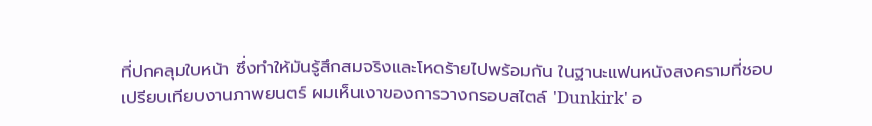ที่ปกคลุมใบหน้า ซึ่งทำให้มันรู้สึกสมจริงและโหดร้ายไปพร้อมกัน ในฐานะแฟนหนังสงครามที่ชอบเปรียบเทียบงานภาพยนตร์ ผมเห็นเงาของการวางกรอบสไตล์ 'Dunkirk' อ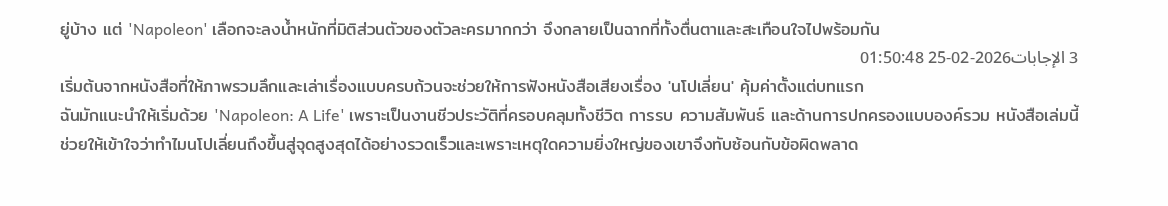ยู่บ้าง แต่ 'Napoleon' เลือกจะลงน้ำหนักที่มิติส่วนตัวของตัวละครมากกว่า จึงกลายเป็นฉากที่ทั้งตื่นตาและสะเทือนใจไปพร้อมกัน
3 الإجابات2026-02-25 01:50:48
เริ่มต้นจากหนังสือที่ให้ภาพรวมลึกและเล่าเรื่องแบบครบถ้วนจะช่วยให้การฟังหนังสือเสียงเรื่อง 'นโปเลี่ยน' คุ้มค่าตั้งแต่บทแรก
ฉันมักแนะนำให้เริ่มด้วย 'Napoleon: A Life' เพราะเป็นงานชีวประวัติที่ครอบคลุมทั้งชีวิต การรบ ความสัมพันธ์ และด้านการปกครองแบบองค์รวม หนังสือเล่มนี้ช่วยให้เข้าใจว่าทำไมนโปเลี่ยนถึงขึ้นสู่จุดสูงสุดได้อย่างรวดเร็วและเพราะเหตุใดความยิ่งใหญ่ของเขาจึงทับซ้อนกับข้อผิดพลาด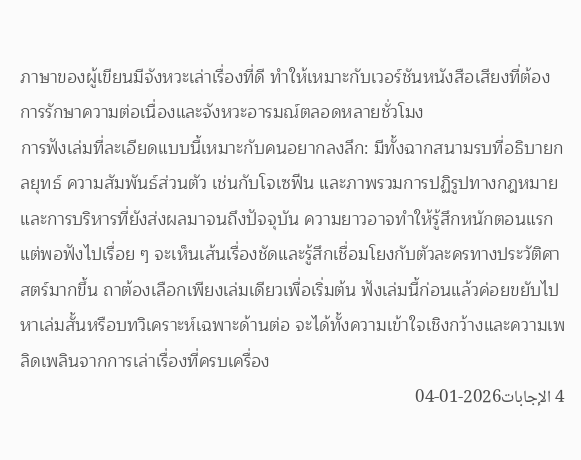ภาษาของผู้เขียนมีจังหวะเล่าเรื่องที่ดี ทำให้เหมาะกับเวอร์ชันหนังสือเสียงที่ต้องการรักษาความต่อเนื่องและจังหวะอารมณ์ตลอดหลายชั่วโมง
การฟังเล่มที่ละเอียดแบบนี้เหมาะกับคนอยากลงลึก: มีทั้งฉากสนามรบที่อธิบายกลยุทธ์ ความสัมพันธ์ส่วนตัว เช่นกับโจเซฟีน และภาพรวมการปฏิรูปทางกฎหมายและการบริหารที่ยังส่งผลมาจนถึงปัจจุบัน ความยาวอาจทำให้รู้สึกหนักตอนแรก แต่พอฟังไปเรื่อย ๆ จะเห็นเส้นเรื่องชัดและรู้สึกเชื่อมโยงกับตัวละครทางประวัติศาสตร์มากขึ้น ถาต้องเลือกเพียงเล่มเดียวเพื่อเริ่มต้น ฟังเล่มนี้ก่อนแล้วค่อยขยับไปหาเล่มสั้นหรือบทวิเคราะห์เฉพาะด้านต่อ จะได้ทั้งความเข้าใจเชิงกว้างและความเพลิดเพลินจากการเล่าเรื่องที่ครบเครื่อง
4 الإجابات2026-01-04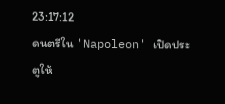23:17:12
ดนตรีใน 'Napoleon' เปิดประตูให้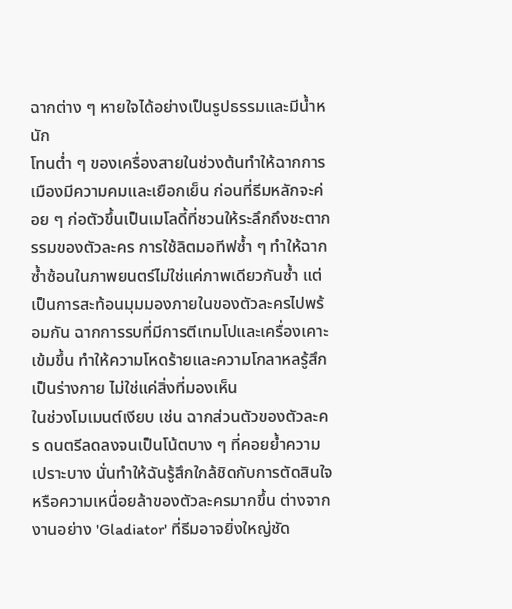ฉากต่าง ๆ หายใจได้อย่างเป็นรูปธรรมและมีน้ำหนัก
โทนต่ำ ๆ ของเครื่องสายในช่วงต้นทำให้ฉากการเมืองมีความคมและเยือกเย็น ก่อนที่ธีมหลักจะค่อย ๆ ก่อตัวขึ้นเป็นเมโลดี้ที่ชวนให้ระลึกถึงชะตากรรมของตัวละคร การใช้ลิตมอทีฟซ้ำ ๆ ทำให้ฉากซ้ำซ้อนในภาพยนตร์ไม่ใช่แค่ภาพเดียวกันซ้ำ แต่เป็นการสะท้อนมุมมองภายในของตัวละครไปพร้อมกัน ฉากการรบที่มีการตีเทมโปและเครื่องเคาะเข้มขึ้น ทำให้ความโหดร้ายและความโกลาหลรู้สึกเป็นร่างกาย ไม่ใช่แค่สิ่งที่มองเห็น
ในช่วงโมเมนต์เงียบ เช่น ฉากส่วนตัวของตัวละคร ดนตรีลดลงจนเป็นโน้ตบาง ๆ ที่คอยย้ำความเปราะบาง นั่นทำให้ฉันรู้สึกใกล้ชิดกับการตัดสินใจหรือความเหนื่อยล้าของตัวละครมากขึ้น ต่างจากงานอย่าง 'Gladiator' ที่ธีมอาจยิ่งใหญ่ชัด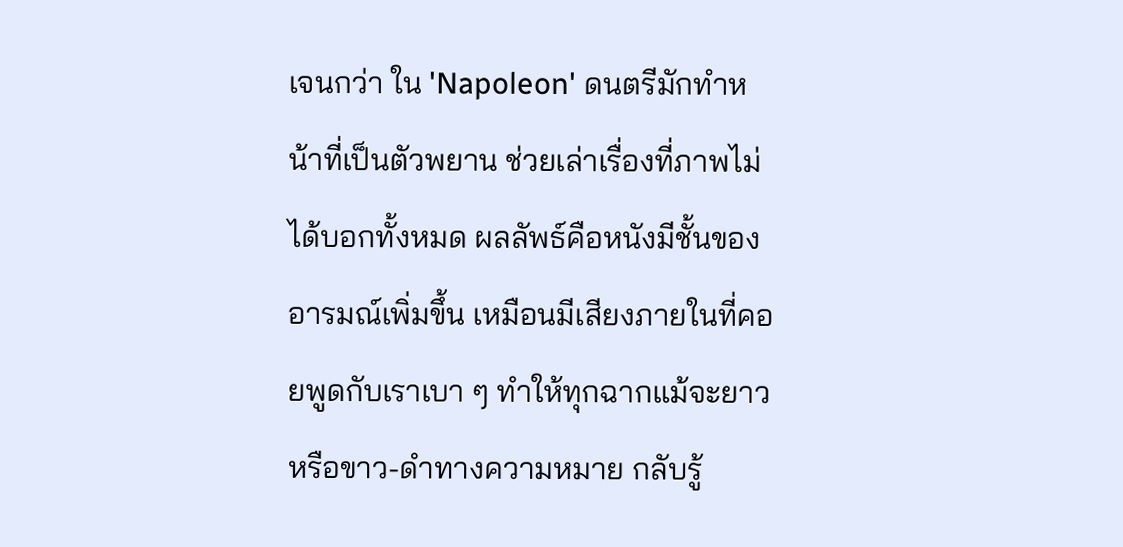เจนกว่า ใน 'Napoleon' ดนตรีมักทำหน้าที่เป็นตัวพยาน ช่วยเล่าเรื่องที่ภาพไม่ได้บอกทั้งหมด ผลลัพธ์คือหนังมีชั้นของอารมณ์เพิ่มขึ้น เหมือนมีเสียงภายในที่คอยพูดกับเราเบา ๆ ทำให้ทุกฉากแม้จะยาวหรือขาว-ดำทางความหมาย กลับรู้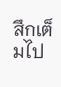สึกเต็มไป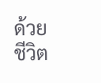ด้วยชีวิต